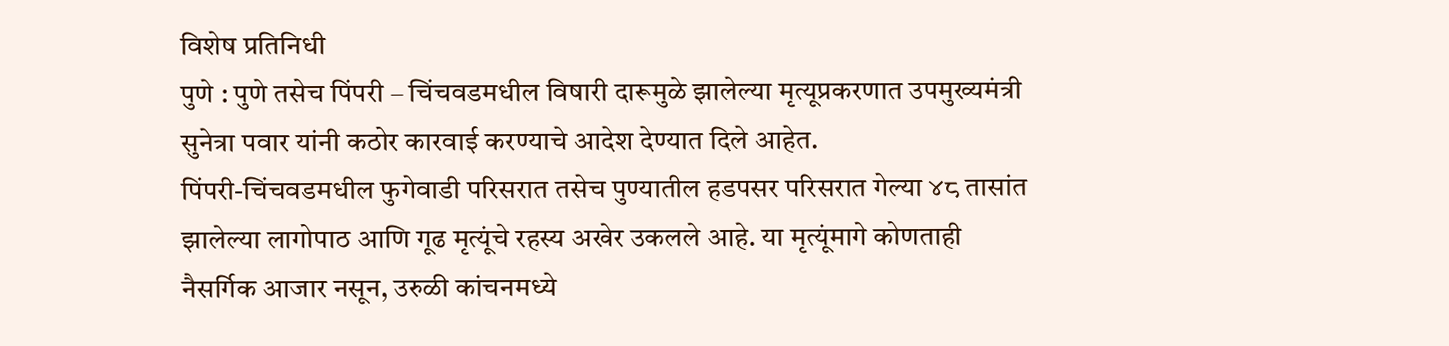विशेष प्रतिनिधी
पुणे : पुणे तसेच पिंपरी – चिंचवडमधील विषारी दारूमुळे झालेल्या मृत्यूप्रकरणात उपमुख्यमंत्री सुनेत्रा पवार यांनी कठोर कारवाई करण्याचे आदेश देण्यात दिले आहेत.
पिंपरी-चिंचवडमधील फुगेवाडी परिसरात तसेच पुण्यातील हडपसर परिसरात गेल्या ४८ तासांत झालेल्या लागोपाठ आणि गूढ मृत्यूंचे रहस्य अखेर उकलले आहे. या मृत्यूंमागे कोणताही नैसर्गिक आजार नसून, उरुळी कांचनमध्ये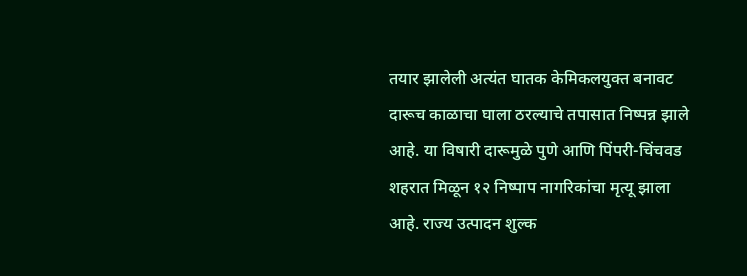तयार झालेली अत्यंत घातक केमिकलयुक्त बनावट दारूच काळाचा घाला ठरल्याचे तपासात निष्पन्न झाले आहे. या विषारी दारूमुळे पुणे आणि पिंपरी-चिंचवड शहरात मिळून १२ निष्पाप नागरिकांचा मृत्यू झाला आहे. राज्य उत्पादन शुल्क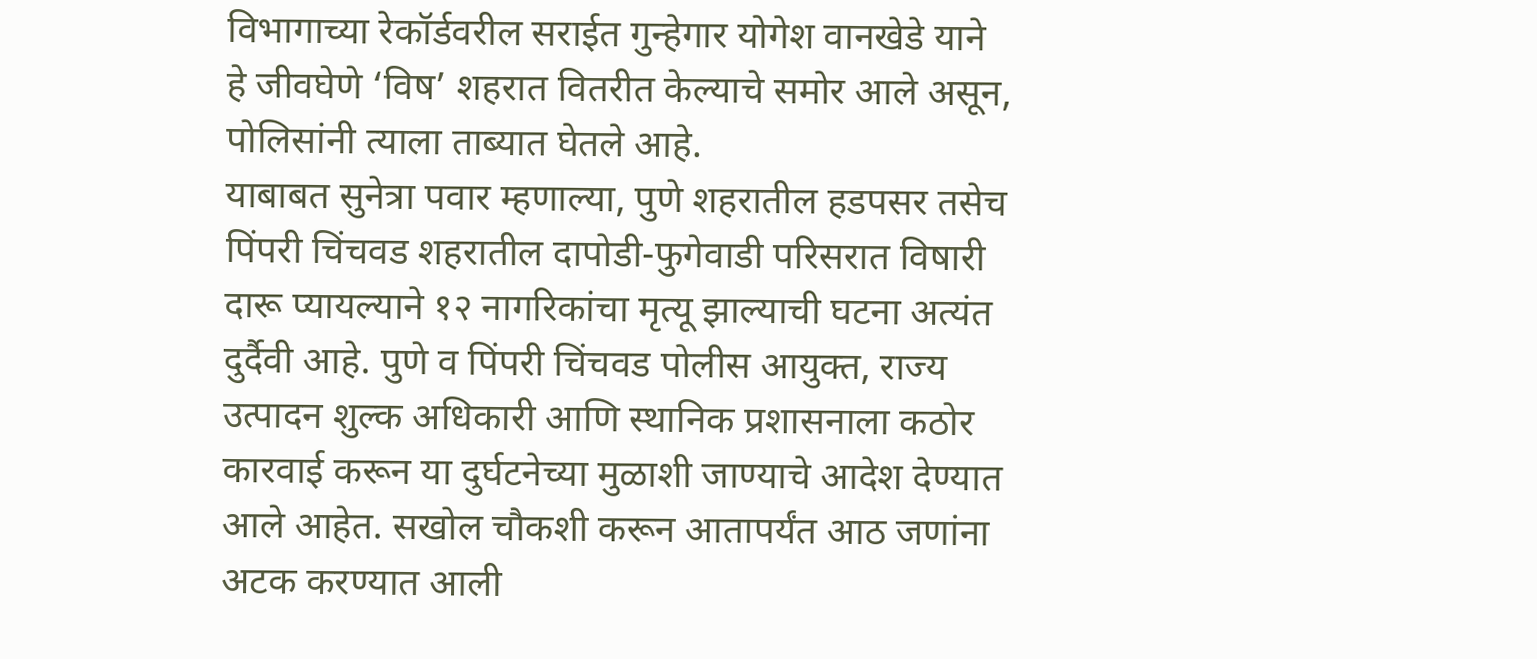विभागाच्या रेकॉर्डवरील सराईत गुन्हेगार योगेश वानखेडे याने हे जीवघेणे ‘विष’ शहरात वितरीत केल्याचे समोर आले असून, पोलिसांनी त्याला ताब्यात घेतले आहे.
याबाबत सुनेत्रा पवार म्हणाल्या, पुणे शहरातील हडपसर तसेच पिंपरी चिंचवड शहरातील दापोडी-फुगेवाडी परिसरात विषारी दारू प्यायल्याने १२ नागरिकांचा मृत्यू झाल्याची घटना अत्यंत दुर्दैवी आहे. पुणे व पिंपरी चिंचवड पोलीस आयुक्त, राज्य उत्पादन शुल्क अधिकारी आणि स्थानिक प्रशासनाला कठोर कारवाई करून या दुर्घटनेच्या मुळाशी जाण्याचे आदेश देण्यात आले आहेत. सखोल चौकशी करून आतापर्यंत आठ जणांना अटक करण्यात आली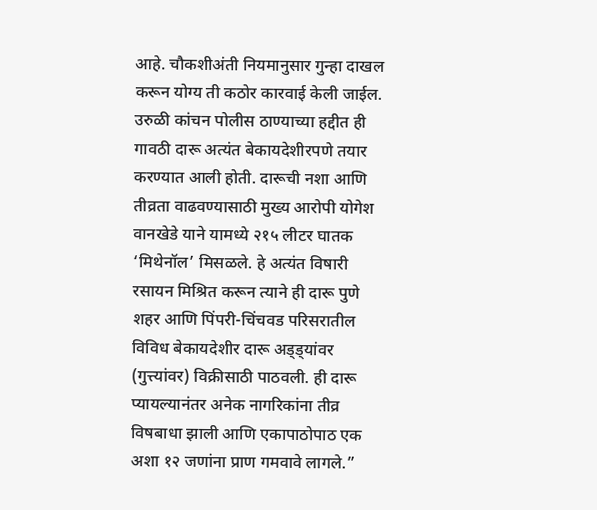आहे. चौकशीअंती नियमानुसार गुन्हा दाखल करून योग्य ती कठोर कारवाई केली जाईल.
उरुळी कांचन पोलीस ठाण्याच्या हद्दीत ही गावठी दारू अत्यंत बेकायदेशीरपणे तयार करण्यात आली होती. दारूची नशा आणि तीव्रता वाढवण्यासाठी मुख्य आरोपी योगेश वानखेडे याने यामध्ये २१५ लीटर घातक ‘मिथेनॉल’ मिसळले. हे अत्यंत विषारी रसायन मिश्रित करून त्याने ही दारू पुणे शहर आणि पिंपरी-चिंचवड परिसरातील विविध बेकायदेशीर दारू अड्ड्यांवर (गुत्त्यांवर) विक्रीसाठी पाठवली. ही दारू प्यायल्यानंतर अनेक नागरिकांना तीव्र विषबाधा झाली आणि एकापाठोपाठ एक अशा १२ जणांना प्राण गमवावे लागले.”